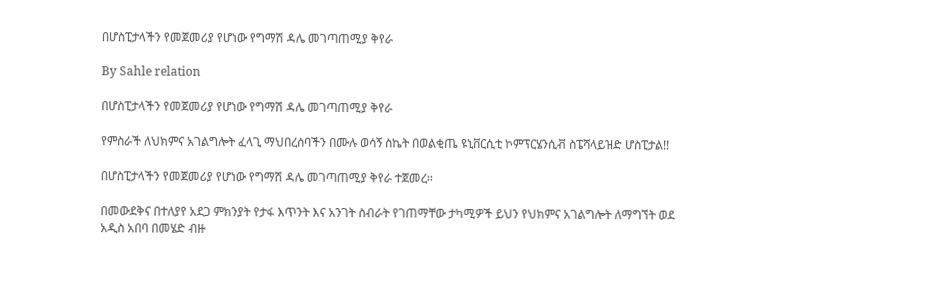በሆስፒታላችን የመጀመሪያ የሆነው የግማሽ ዳሌ መገጣጠሚያ ቅየራ

By Sahle relation

በሆስፒታላችን የመጀመሪያ የሆነው የግማሽ ዳሌ መገጣጠሚያ ቅየራ

የምስራች ለህክምና አገልግሎት ፈላጊ ማህበረሰባችን በሙሉ ወሳኝ ስኬት በወልቂጤ ዩኒቨርሲቲ ኮምፕርሄንሲቭ ስፔሻላይዝድ ሆስፒታል!!

በሆስፒታላችን የመጀመሪያ የሆነው የግማሽ ዳሌ መገጣጠሚያ ቅየራ ተጀመረ፡፡

በመውደቅና በተለያየ አደጋ ምክንያት የታፋ እጥንት እና አንገት ስብራት የገጠማቸው ታካሚዎች ይህን የህክምና አገልግሎት ለማግኘት ወደ አዲስ አበባ በመሄድ ብዙ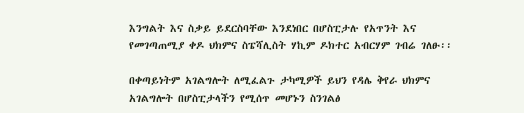እንግልት እና ስቃይ ይደርስባቸው እንደነበር በሆስፒታሉ የአጥንት እና የመገጣጠሚያ ቀዶ ህክምና ስፔሻሊስት ሃኪም ዶክተር አብርሃም ገብሬ ገለፁ፡፡

በቀጣይነትም አገልግሎት ለሚፈልጉ ታካሚዎች ይህን የዳሌ ቅየራ ህክምና አገልግሎት በሆስፒታላችን የሚሰጥ መሆኑን ስንገልፅ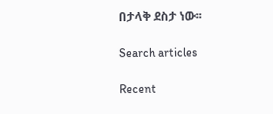በታላቅ ደስታ ነው፡፡

Search articles

Recent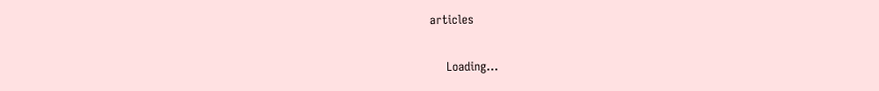articles

    Loading...